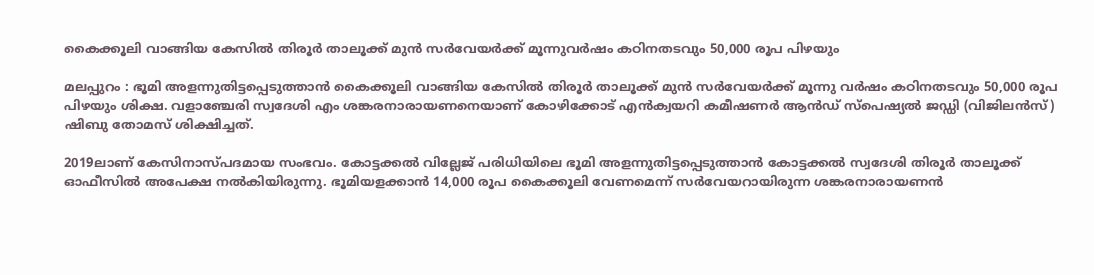കൈക്കൂലി വാങ്ങിയ കേസിൽ തിരൂർ താലൂക്ക് മുൻ സർവേയർക്ക് മൂന്നുവർഷം കഠിനതടവും 50,000 രൂപ പിഴയും

മലപ്പുറം : ഭൂമി അളന്നുതിട്ടപ്പെടുത്താൻ കൈക്കൂലി വാങ്ങിയ കേസിൽ തിരൂർ താലൂക്ക് മുൻ സർവേയർക്ക് മൂന്നു വർഷം കഠിനതടവും 50,000 രൂപ പിഴയും ശിക്ഷ. വളാഞ്ചേരി സ്വദേശി എം ശങ്കരനാരായണനെയാണ് കോഴിക്കോട് എൻക്വയറി കമീഷണർ ആൻഡ് സ്പെഷ്യൽ ജഡ്ഡി (വിജിലൻസ്) ഷിബു തോമസ് ശിക്ഷിച്ചത്.

2019ലാണ് കേസിനാസ്പദമായ സംഭവം. കോട്ടക്കൽ വില്ലേജ് പരിധിയിലെ ഭൂമി അളന്നുതിട്ടപ്പെടുത്താൻ കോട്ടക്കൽ സ്വദേശി തിരൂർ താലൂക്ക് ഓഫീസിൽ അപേക്ഷ നൽകിയിരുന്നു. ഭൂമിയളക്കാൻ 14,000 രൂപ കൈക്കൂലി വേണമെന്ന് സർവേയറായിരുന്ന ശങ്കരനാരായണൻ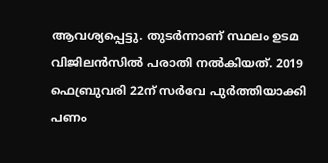ആവശ്യപ്പെട്ടു. തുടർന്നാണ് സ്ഥലം ഉടമ വിജിലൻസിൽ പരാതി നൽകിയത്. 2019 ഫെബ്രുവരി 22ന് സർവേ പുർത്തിയാക്കി പണം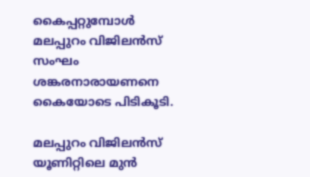കൈപ്പറ്റുമ്പോൾ മലപ്പുറം വിജിലൻസ് സംഘം ശങ്കരനാരായണനെ കൈയോടെ പിടികൂടി.

മലപ്പുറം വിജിലൻസ് യൂണിറ്റിലെ മുൻ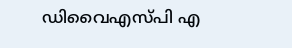ഡിവൈഎസ്പി എ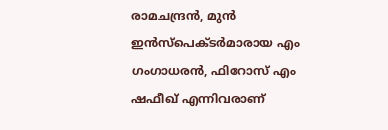രാമചന്ദ്രൻ, മുൻ ഇൻസ്പെക്ടർമാരായ എം ഗംഗാധരൻ, ഫിറോസ് എം ഷഫീഖ് എന്നിവരാണ്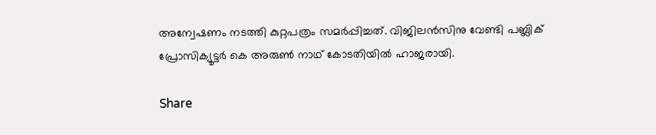അന്വേഷണം നടത്തി കുറ്റപത്രം സമർപ്പിച്ചത്. വിജിലൻസിനു വേണ്ടി പബ്ലിക് പ്രോസിക്യൂട്ടർ കെ അരുൺ നാഥ് കോടതിയിൽ ഹാജരായി.

Share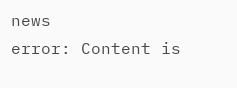news
error: Content is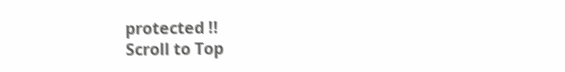protected !!
Scroll to Top